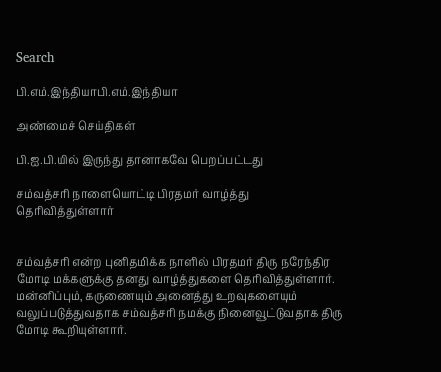Search

பி.எம்.இந்தியாபி.எம்.இந்தியா

அண்மைச் செய்திகள்

பி.ஐ.பி.யில் இருந்து தானாகவே பெறப்பட்டது

சம்வத்சரி நாளையொட்டி பிரதமர் வாழ்த்து தெரிவித்துள்ளார்


சம்வத்சரி என்ற புனிதமிக்க நாளில் பிரதமர் திரு நரேந்திர மோடி மக்களுக்கு தனது வாழ்த்துகளை தெரிவித்துள்ளார். மன்னிப்பும், கருணையும் அனைத்து உறவுகளையும் வலுப்படுத்துவதாக சம்வத்சரி நமக்கு நினைவூட்டுவதாக திரு மோடி கூறியுள்ளார்.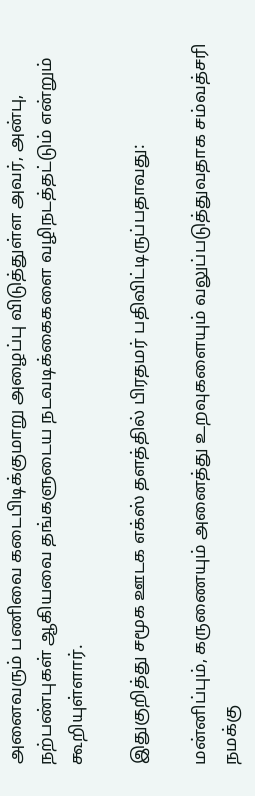அனைவரும் பணிவை கடைபிடிக்குமாறு அழைப்பு விடுத்துள்ள அவர், அன்பு,  நற்பண்புகள் ஆகியவை தங்களுடைய நடவடிக்கைகளை வழிநடத்தட்டும் என்றும் கூறியுள்ளார்.

இதுகுறித்து சமூக ஊடக எக்ஸ் தளத்தில் பிரதமர் பதிவிட்டிருப்பதாவது:

மன்னிப்பும், கருணையும் அனைத்து உறவுகளையும் வலுப்படுத்துவதாக சம்வத்சரி நமக்கு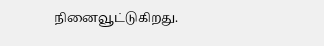நினைவூட்டுகிறது.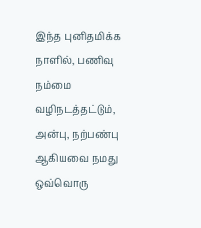இந்த புனிதமிக்க நாளில், பணிவு நம்மை வழிநடத்தட்டும், அன்பு, நற்பண்பு ஆகியவை நமது ஒவ்வொரு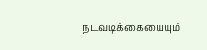நடவடிக்கையையும்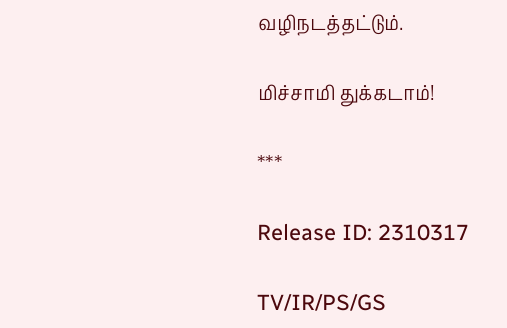வழிநடத்தட்டும்.

மிச்சாமி துக்கடாம்!

***

Release ID: 2310317

TV/IR/PS/GS